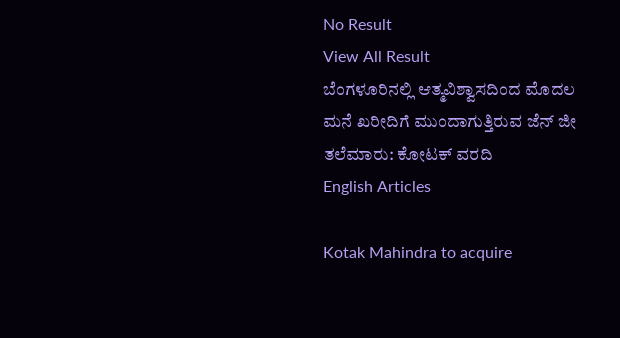No Result
View All Result
ಬೆಂಗಳೂರಿನಲ್ಲಿ ಆತ್ಮವಿಶ್ವಾಸದಿಂದ ಮೊದಲ ಮನೆ ಖರೀದಿಗೆ ಮುಂದಾಗುತ್ತಿರುವ ಜೆನ್ ಜೀ ತಲೆಮಾರು: ಕೋಟಕ್ ವರದಿ
English Articles

Kotak Mahindra to acquire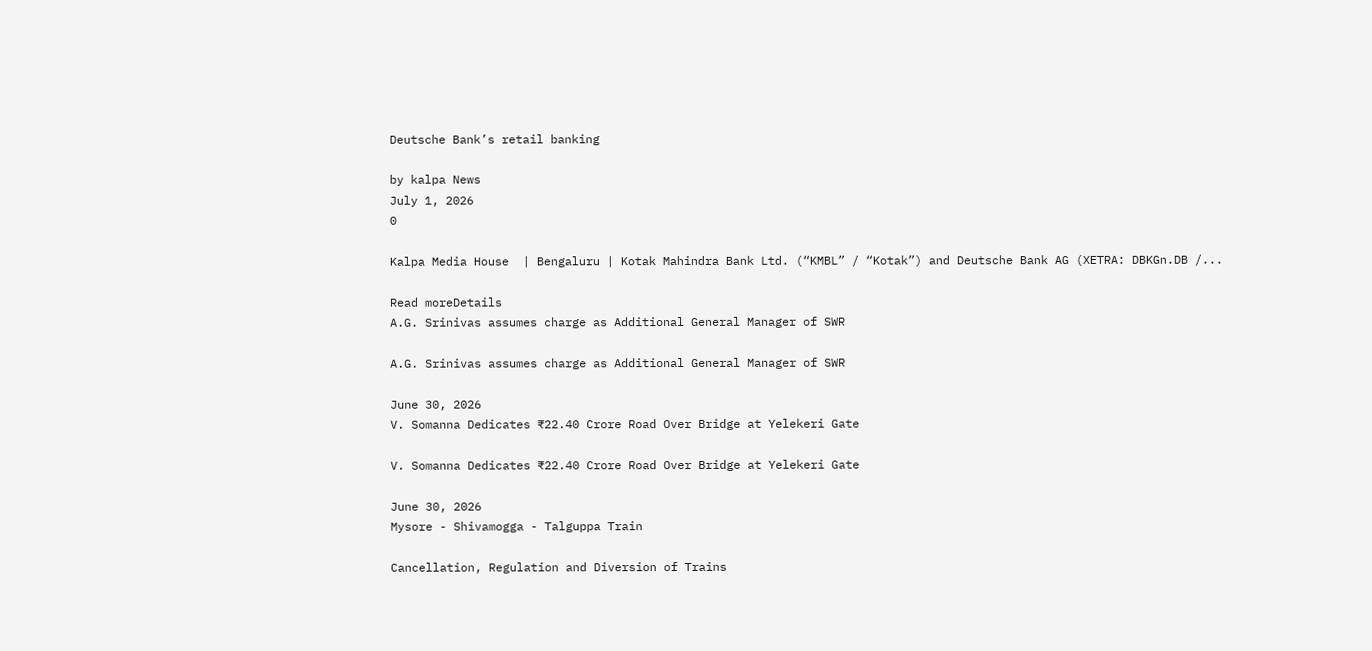Deutsche Bank’s retail banking

by kalpa News
July 1, 2026
0

Kalpa Media House  | Bengaluru | Kotak Mahindra Bank Ltd. (“KMBL” / “Kotak”) and Deutsche Bank AG (XETRA: DBKGn.DB /...

Read moreDetails
A.G. Srinivas assumes charge as Additional General Manager of SWR

A.G. Srinivas assumes charge as Additional General Manager of SWR

June 30, 2026
V. Somanna Dedicates ₹22.40 Crore Road Over Bridge at Yelekeri Gate

V. Somanna Dedicates ₹22.40 Crore Road Over Bridge at Yelekeri Gate

June 30, 2026
Mysore - Shivamogga - Talguppa Train

Cancellation, Regulation and Diversion of Trains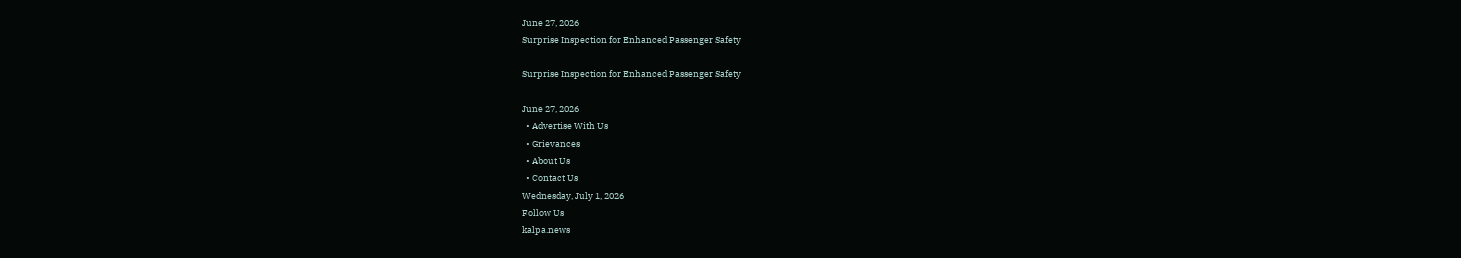June 27, 2026
Surprise Inspection for Enhanced Passenger Safety

Surprise Inspection for Enhanced Passenger Safety

June 27, 2026
  • Advertise With Us
  • Grievances
  • About Us
  • Contact Us
Wednesday, July 1, 2026
Follow Us
kalpa.news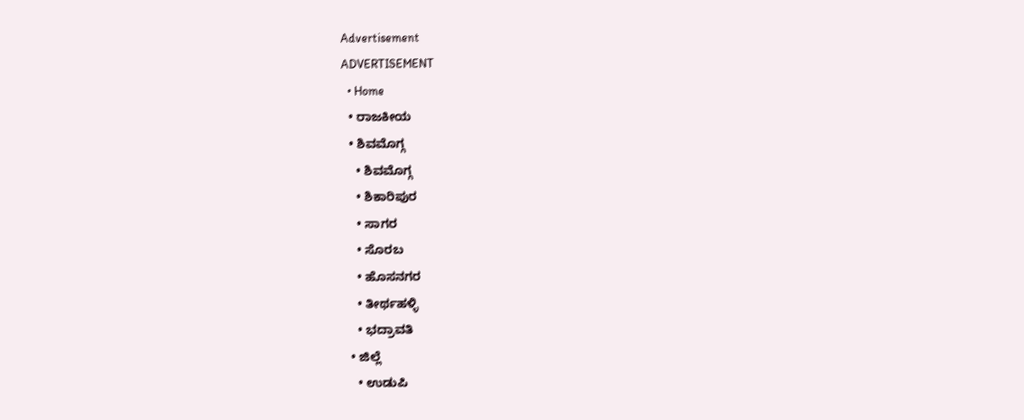Advertisement
ADVERTISEMENT
  • Home
  • ರಾಜಕೀಯ
  • ಶಿವಮೊಗ್ಗ
    • ಶಿವಮೊಗ್ಗ
    • ಶಿಕಾರಿಪುರ
    • ಸಾಗರ
    • ಸೊರಬ
    • ಹೊಸನಗರ
    • ತೀರ್ಥಹಳ್ಳಿ
    • ಭದ್ರಾವತಿ
  • ಜಿಲ್ಲೆ
    • ಉಡುಪಿ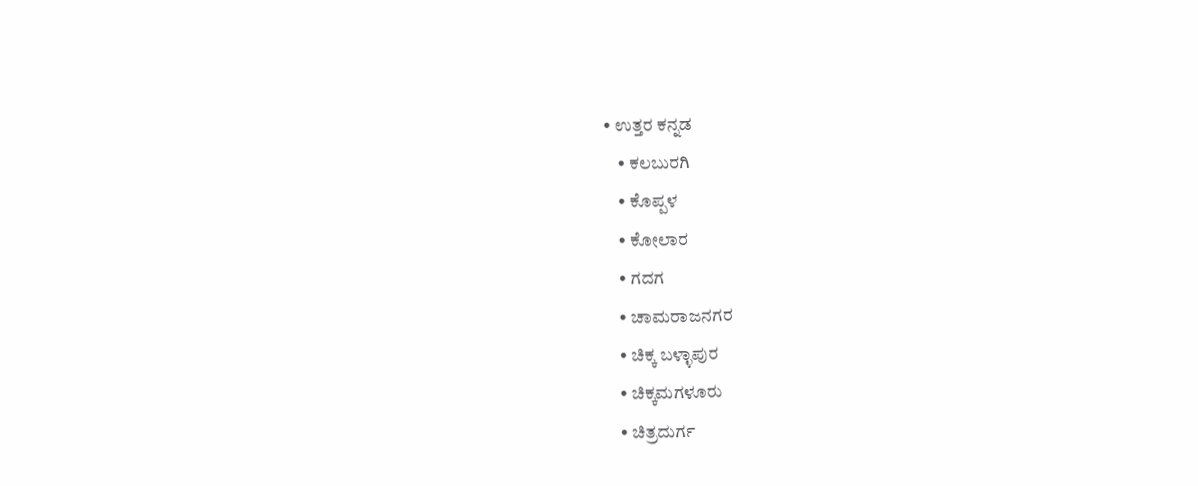• ಉತ್ತರ ಕನ್ನಡ
    • ಕಲಬುರಗಿ
    • ಕೊಪ್ಪಳ
    • ಕೋಲಾರ
    • ಗದಗ
    • ಚಾಮರಾಜನಗರ
    • ಚಿಕ್ಕ ಬಳ್ಳಾಪುರ
    • ಚಿಕ್ಕಮಗಳೂರು
    • ಚಿತ್ರದುರ್ಗ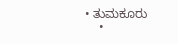• ತುಮಕೂರು
    •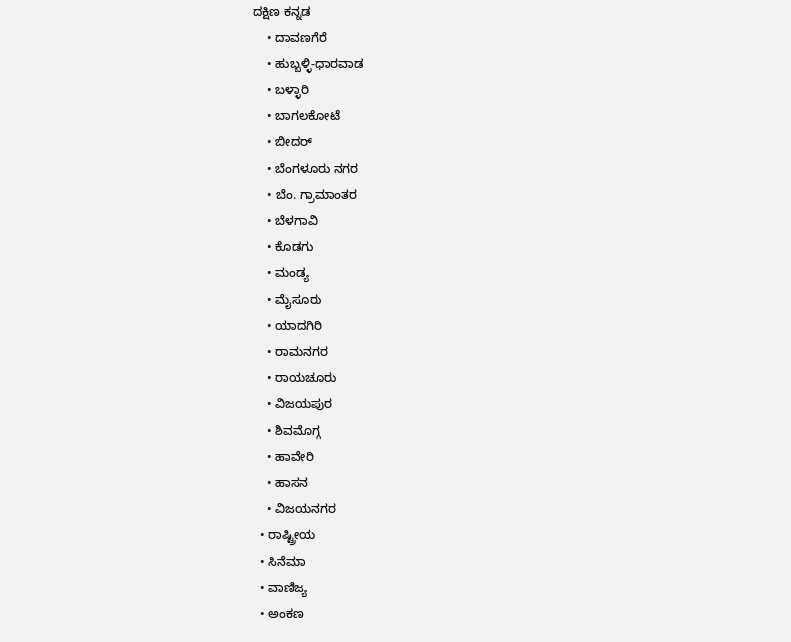ದಕ್ಷಿಣ ಕನ್ನಡ
    • ದಾವಣಗೆರೆ
    • ಹುಬ್ಬಳ್ಳಿ-ಧಾರವಾಡ
    • ಬಳ್ಳಾರಿ
    • ಬಾಗಲಕೋಟೆ
    • ಬೀದರ್
    • ಬೆಂಗಳೂರು ನಗರ
    • ಬೆಂ. ಗ್ರಾಮಾಂತರ
    • ಬೆಳಗಾವಿ
    • ಕೊಡಗು
    • ಮಂಡ್ಯ
    • ಮೈಸೂರು
    • ಯಾದಗಿರಿ
    • ರಾಮನಗರ
    • ರಾಯಚೂರು
    • ವಿಜಯಪುರ
    • ಶಿವಮೊಗ್ಗ
    • ಹಾವೇರಿ
    • ಹಾಸನ
    • ವಿಜಯನಗರ
  • ರಾಷ್ಟ್ರೀಯ
  • ಸಿನೆಮಾ
  • ವಾಣಿಜ್ಯ
  • ಅಂಕಣ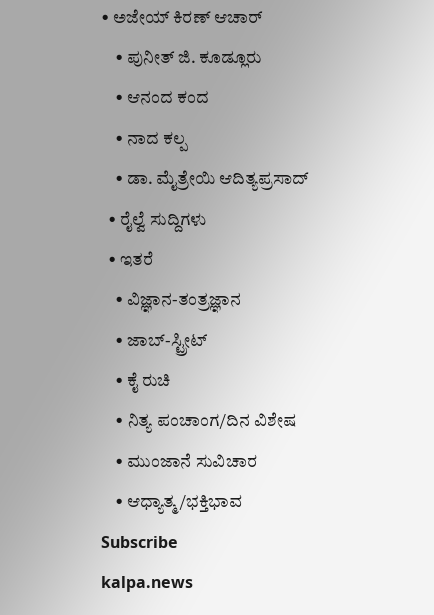• ಅಜೇಯ್ ಕಿರಣ್ ಆಚಾರ್
    • ಪುನೀತ್ ಜಿ. ಕೂಡ್ಲೂರು
    • ಆನಂದ ಕಂದ
    • ನಾದ ಕಲ್ಪ
    • ಡಾ. ಮೈತ್ರೇಯಿ ಆದಿತ್ಯಪ್ರಸಾದ್
  • ರೈಲ್ವೆ ಸುದ್ದಿಗಳು
  • ಇತರೆ
    • ವಿಜ್ಞಾನ-ತಂತ್ರಜ್ಞಾನ
    • ಜಾಬ್-ಸ್ಟ್ರೀಟ್
    • ಕೈ ರುಚಿ
    • ನಿತ್ಯ ಪಂಚಾಂಗ/ದಿನ ವಿಶೇಷ
    • ಮುಂಜಾನೆ ಸುವಿಚಾರ
    • ಆಧ್ಯಾತ್ಮ/ಭಕ್ತಿಭಾವ
Subscribe
kalpa.news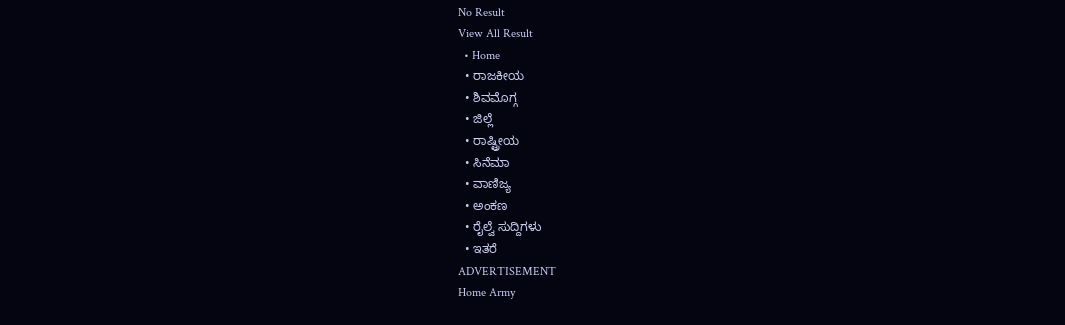No Result
View All Result
  • Home
  • ರಾಜಕೀಯ
  • ಶಿವಮೊಗ್ಗ
  • ಜಿಲ್ಲೆ
  • ರಾಷ್ಟ್ರೀಯ
  • ಸಿನೆಮಾ
  • ವಾಣಿಜ್ಯ
  • ಅಂಕಣ
  • ರೈಲ್ವೆ ಸುದ್ದಿಗಳು
  • ಇತರೆ
ADVERTISEMENT
Home Army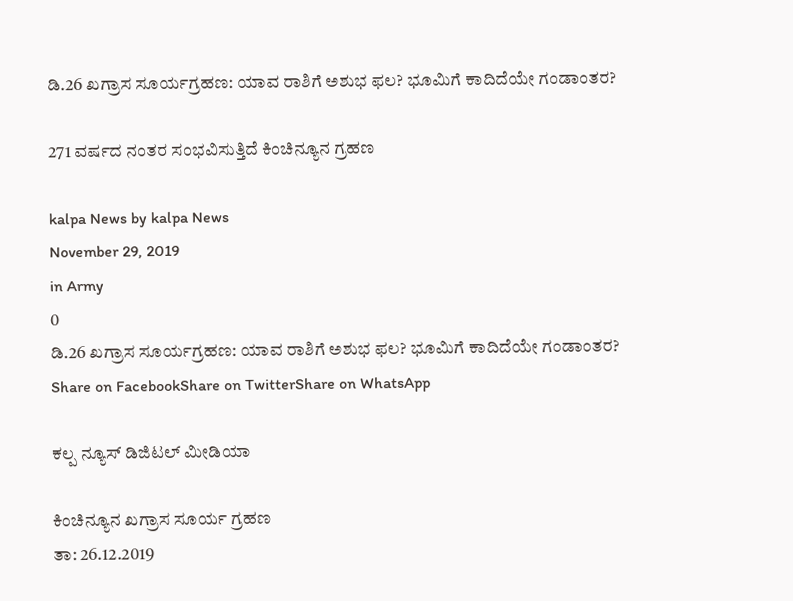ಡಿ.26 ಖಗ್ರಾಸ ಸೂರ್ಯಗ್ರಹಣ: ಯಾವ ರಾಶಿಗೆ ಅಶುಭ ಫಲ? ಭೂಮಿಗೆ ಕಾದಿದೆಯೇ ಗಂಡಾಂತರ?

271 ವರ್ಷದ ನಂತರ ಸಂಭವಿಸುತ್ತಿದೆ ಕಿಂಚಿನ್ಯೂನ ಗ್ರಹಣ

kalpa News by kalpa News
November 29, 2019
in Army
0
ಡಿ.26 ಖಗ್ರಾಸ ಸೂರ್ಯಗ್ರಹಣ: ಯಾವ ರಾಶಿಗೆ ಅಶುಭ ಫಲ? ಭೂಮಿಗೆ ಕಾದಿದೆಯೇ ಗಂಡಾಂತರ?
Share on FacebookShare on TwitterShare on WhatsApp

ಕಲ್ಪ ನ್ಯೂಸ್ ಡಿಜಿಟಲ್ ಮೀಡಿಯಾ

ಕಿಂಚಿನ್ಯೂನ ಖಗ್ರಾಸ ಸೂರ್ಯ ಗ್ರಹಣ
ತಾ: 26.12.2019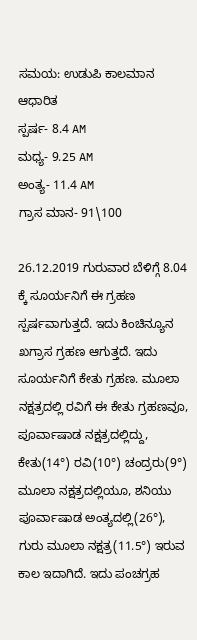ಸಮಯ: ಉಡುಪಿ ಕಾಲಮಾನ ಆಧಾರಿತ
ಸ್ಪರ್ಷ- 8.4 AM
ಮಧ್ಯ- 9.25 AM
ಅಂತ್ಯ- 11.4 AM
ಗ್ರಾಸ ಮಾನ- 91\100

26.12.2019 ಗುರುವಾರ ಬೆಳಿಗ್ಗೆ 8.04 ಕ್ಕೆ ಸೂರ್ಯನಿಗೆ ಈ ಗ್ರಹಣ ಸ್ಪರ್ಷವಾಗುತ್ತದೆ. ಇದು ಕಿಂಚಿನ್ಯೂನ ಖಗ್ರಾಸ ಗ್ರಹಣ ಆಗುತ್ತದೆ. ಇದು ಸೂರ್ಯನಿಗೆ ಕೇತು ಗ್ರಹಣ. ಮೂಲಾ ನಕ್ಷತ್ರದಲ್ಲಿ ರವಿಗೆ ಈ ಕೇತು ಗ್ರಹಣವೂ, ಪೂರ್ವಾಷಾಡ ನಕ್ಷತ್ರದಲ್ಲಿದ್ದು, ಕೇತು(14°) ರವಿ(10°) ಚಂದ್ರರು(9°) ಮೂಲಾ ನಕ್ಷತ್ರದಲ್ಲಿಯೂ, ಶನಿಯು ಪೂರ್ವಾಷಾಡ ಅಂತ್ಯದಲ್ಲಿ(26°), ಗುರು ಮೂಲಾ ನಕ್ಷತ್ರ(11.5°) ಇರುವ ಕಾಲ ಇದಾಗಿದೆ. ಇದು ಪಂಚಗ್ರಹ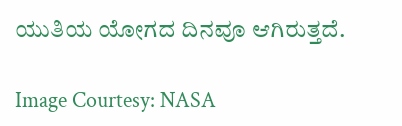ಯುತಿಯ ಯೋಗದ ದಿನವೂ ಆಗಿರುತ್ತದೆ.

Image Courtesy: NASA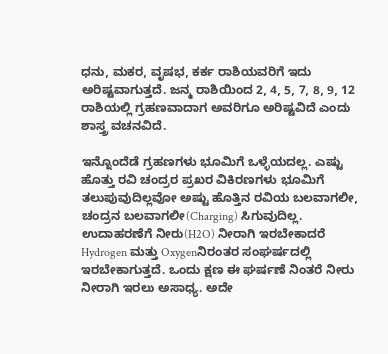ಧನು, ಮಕರ, ವೃಷಭ, ಕರ್ಕ ರಾಶಿಯವರಿಗೆ ಇದು ಅರಿಷ್ಟವಾಗುತ್ತದೆ. ಜನ್ಮ ರಾಶಿಯಿಂದ 2, 4, 5, 7, 8, 9, 12 ರಾಶಿಯಲ್ಲಿ ಗ್ರಹಣವಾದಾಗ ಅವರಿಗೂ ಅರಿಷ್ಟವಿದೆ ಎಂದು ಶಾಸ್ತ್ರ ವಚನವಿದೆ.

ಇನ್ನೊಂದೆಡೆ ಗ್ರಹಣಗಳು ಭೂಮಿಗೆ ಒಳ್ಳೆಯದಲ್ಲ. ಎಷ್ಟು ಹೊತ್ತು ರವಿ ಚಂದ್ರರ ಪ್ರಖರ ವಿಕಿರಣಗಳು ಭೂಮಿಗೆ ತಲುಪುವುದಿಲ್ಲವೋ ಅಷ್ಟು ಹೊತ್ತಿನ ರವಿಯ ಬಲವಾಗಲೀ, ಚಂದ್ರನ ಬಲವಾಗಲೀ(Charging) ಸಿಗುವುದಿಲ್ಲ. ಉದಾಹರಣೆಗೆ ನೀರು(H2O) ನೀರಾಗಿ ಇರಬೇಕಾದರೆ Hydrogen ಮತ್ತು Oxygenನಿರಂತರ ಸಂಘರ್ಷದಲ್ಲಿ ಇರಬೇಕಾಗುತ್ತದೆ. ಒಂದು ಕ್ಷಣ ಈ ಘರ್ಷಣೆ ನಿಂತರೆ ನೀರು ನೀರಾಗಿ ಇರಲು ಅಸಾಧ್ಯ. ಅದೇ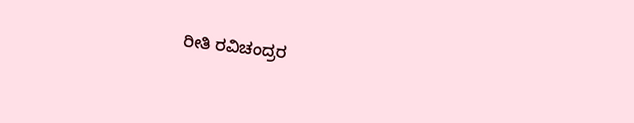ರೀತಿ ರವಿಚಂದ್ರರ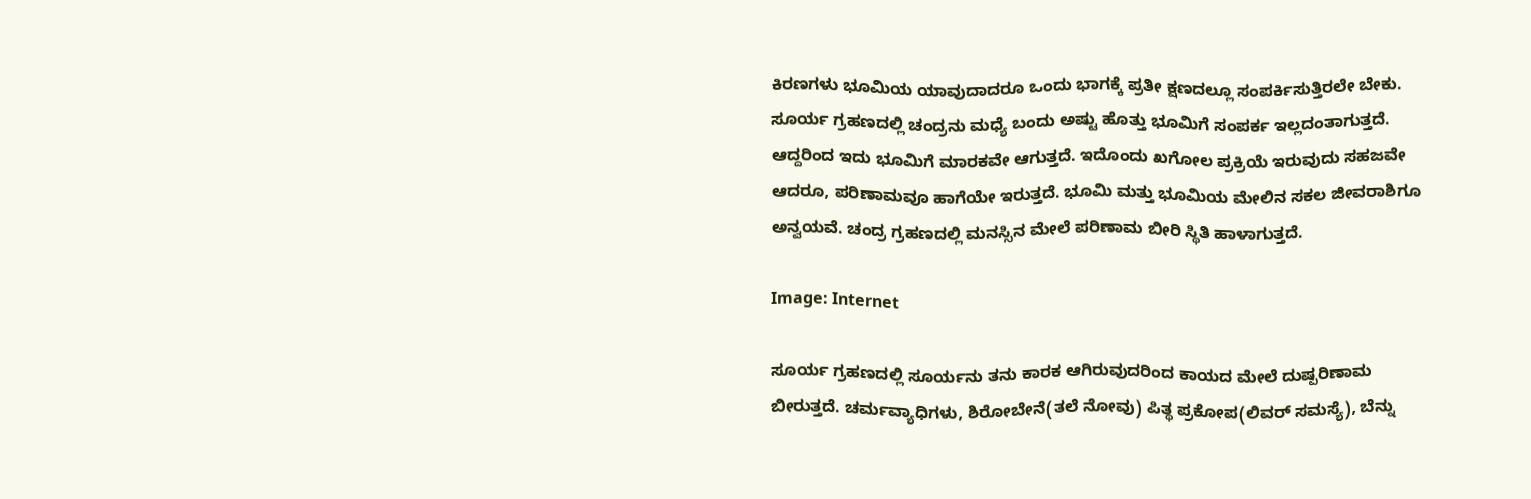ಕಿರಣಗಳು ಭೂಮಿಯ ಯಾವುದಾದರೂ ಒಂದು ಭಾಗಕ್ಕೆ ಪ್ರತೀ ಕ್ಷಣದಲ್ಲೂ ಸಂಪರ್ಕಿಸುತ್ತಿರಲೇ ಬೇಕು. ಸೂರ್ಯ ಗ್ರಹಣದಲ್ಲಿ ಚಂದ್ರನು ಮಧ್ಯೆ ಬಂದು ಅಷ್ಟು ಹೊತ್ತು ಭೂಮಿಗೆ ಸಂಪರ್ಕ ಇಲ್ಲದಂತಾಗುತ್ತದೆ. ಆದ್ದರಿಂದ ಇದು ಭೂಮಿಗೆ ಮಾರಕವೇ ಆಗುತ್ತದೆ. ಇದೊಂದು ಖಗೋಲ ಪ್ರಕ್ರಿಯೆ ಇರುವುದು ಸಹಜವೇ ಆದರೂ, ಪರಿಣಾಮವೂ ಹಾಗೆಯೇ ಇರುತ್ತದೆ. ಭೂಮಿ ಮತ್ತು ಭೂಮಿಯ ಮೇಲಿನ ಸಕಲ ಜೀವರಾಶಿಗೂ ಅನ್ವಯವೆ. ಚಂದ್ರ ಗ್ರಹಣದಲ್ಲಿ ಮನಸ್ಸಿನ ಮೇಲೆ ಪರಿಣಾಮ ಬೀರಿ ಸ್ಥಿತಿ ಹಾಳಾಗುತ್ತದೆ.

Image: Internet

ಸೂರ್ಯ ಗ್ರಹಣದಲ್ಲಿ ಸೂರ್ಯನು ತನು ಕಾರಕ ಆಗಿರುವುದರಿಂದ ಕಾಯದ ಮೇಲೆ ದುಷ್ಪರಿಣಾಮ ಬೀರುತ್ತದೆ. ಚರ್ಮವ್ಯಾಧಿಗಳು, ಶಿರೋಬೇನೆ(ತಲೆ ನೋವು) ಪಿತ್ಥ ಪ್ರಕೋಪ(ಲಿವರ್ ಸಮಸ್ಯೆ), ಬೆನ್ನು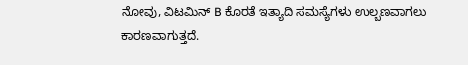ನೋವು, ವಿಟಮಿನ್ B ಕೊರತೆ ಇತ್ಯಾದಿ ಸಮಸ್ಯೆಗಳು ಉಲ್ಬಣವಾಗಲು ಕಾರಣವಾಗುತ್ತದೆ.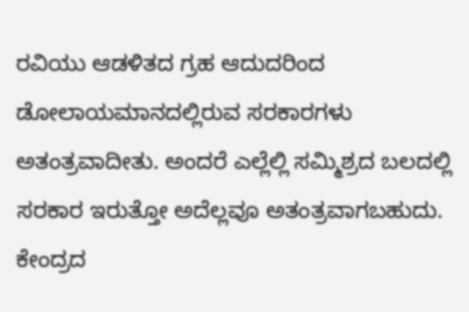ರವಿಯು ಆಡಳಿತದ ಗ್ರಹ ಆದುದರಿಂದ ಡೋಲಾಯಮಾನದಲ್ಲಿರುವ ಸರಕಾರಗಳು ಅತಂತ್ರವಾದೀತು. ಅಂದರೆ ಎಲ್ಲೆಲ್ಲಿ ಸಮ್ಮಿಶ್ರದ ಬಲದಲ್ಲಿ ಸರಕಾರ ಇರುತ್ತೋ ಅದೆಲ್ಲವೂ ಅತಂತ್ರವಾಗಬಹುದು. ಕೇಂದ್ರದ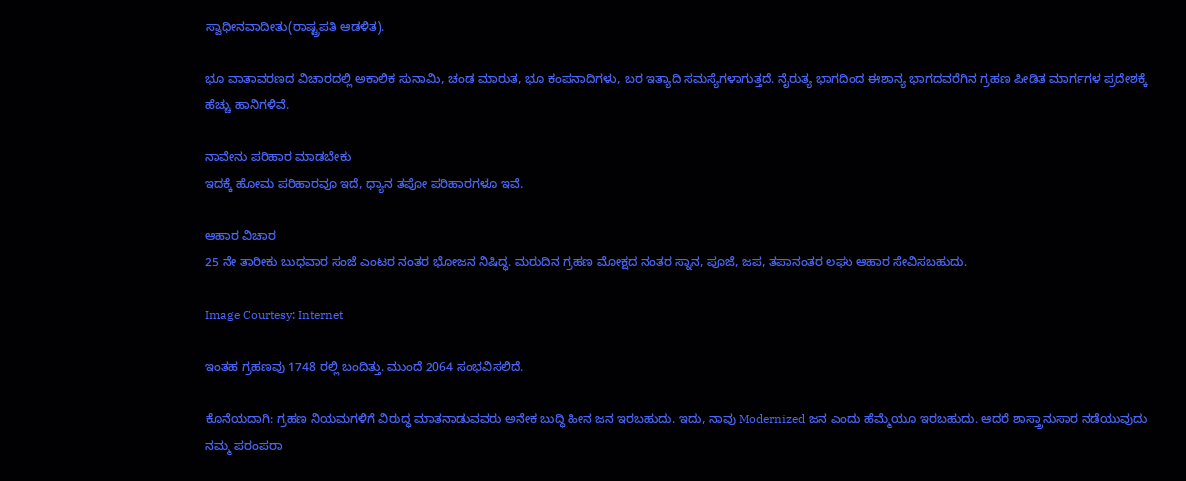ಸ್ವಾಧೀನವಾದೀತು(ರಾಷ್ಟ್ರಪತಿ ಆಡಳಿತ).

ಭೂ ವಾತಾವರಣದ ವಿಚಾರದಲ್ಲಿ ಅಕಾಲಿಕ ಸುನಾಮಿ, ಚಂಡ ಮಾರುತ, ಭೂ ಕಂಪನಾದಿಗಳು, ಬರ ಇತ್ಯಾದಿ ಸಮಸ್ಯೆಗಳಾಗುತ್ತದೆ. ನೈರುತ್ಯ ಭಾಗದಿಂದ ಈಶಾನ್ಯ ಭಾಗದವರೆಗಿನ ಗ್ರಹಣ ಪೀಡಿತ ಮಾರ್ಗಗಳ ಪ್ರದೇಶಕ್ಕೆ ಹೆಚ್ಚು ಹಾನಿಗಳಿವೆ.

ನಾವೇನು ಪರಿಹಾರ ಮಾಡಬೇಕು
ಇದಕ್ಕೆ ಹೋಮ ಪರಿಹಾರವೂ ಇದೆ, ಧ್ಯಾನ ತಪೋ ಪರಿಹಾರಗಳೂ ಇವೆ.

ಆಹಾರ ವಿಚಾರ
25 ನೇ ತಾರೀಕು ಬುಧವಾರ ಸಂಜೆ ಎಂಟರ ನಂತರ ಭೋಜನ ನಿಷಿದ್ಧ. ಮರುದಿನ ಗ್ರಹಣ ಮೋಕ್ಷದ ನಂತರ ಸ್ನಾನ, ಪೂಜೆ, ಜಪ, ತಪಾನಂತರ ಲಘು ಆಹಾರ ಸೇವಿಸಬಹುದು.

Image Courtesy: Internet

ಇಂತಹ ಗ್ರಹಣವು 1748 ರಲ್ಲಿ ಬಂದಿತ್ತು. ಮುಂದೆ 2064 ಸಂಭವಿಸಲಿದೆ.

ಕೊನೆಯದಾಗಿ: ಗ್ರಹಣ ನಿಯಮಗಳಿಗೆ ವಿರುದ್ಧ ಮಾತನಾಡುವವರು ಅನೇಕ ಬುದ್ಧಿ ಹೀನ ಜನ ಇರಬಹುದು. ಇದು, ನಾವು Modernized ಜನ ಎಂದು ಹೆಮ್ಮೆಯೂ ಇರಬಹುದು. ಆದರೆ ಶಾಸ್ತ್ರಾನುಸಾರ ನಡೆಯುವುದು ನಮ್ಮ ಪರಂಪರಾ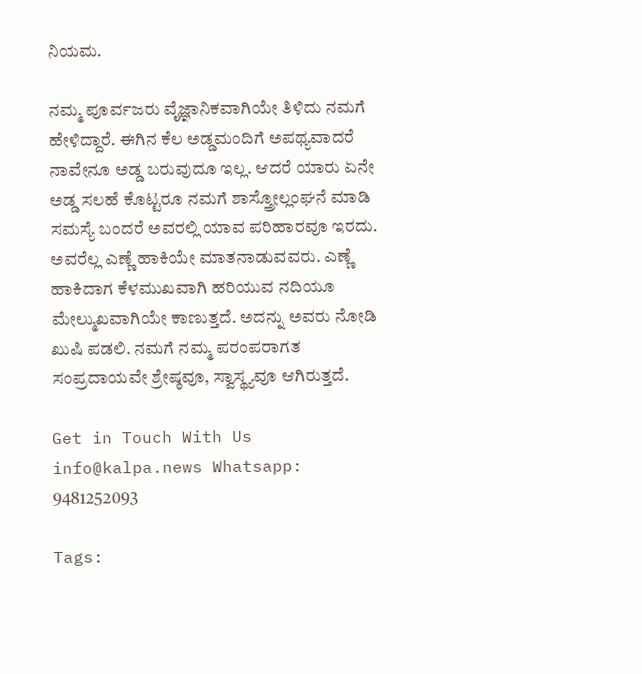ನಿಯಮ.

ನಮ್ಮ ಪೂರ್ವಜರು ವೈಜ್ಞಾನಿಕವಾಗಿಯೇ ತಿಳಿದು ನಮಗೆ ಹೇಳಿದ್ದಾರೆ. ಈಗಿನ ಕೆಲ ಅಡ್ಡಮಂದಿಗೆ ಅಪಥ್ಯವಾದರೆ ನಾವೇನೂ ಅಡ್ಡ ಬರುವುದೂ ಇಲ್ಲ. ಆದರೆ ಯಾರು ಏನೇ ಅಡ್ಡ ಸಲಹೆ ಕೊಟ್ಟರೂ ನಮಗೆ ಶಾಸ್ತ್ರೋಲ್ಲಂಘನೆ ಮಾಡಿ ಸಮಸ್ಯೆ ಬಂದರೆ ಅವರಲ್ಲಿ ಯಾವ ಪರಿಹಾರವೂ ಇರದು. ಅವರೆಲ್ಲ ಎಣ್ಣೆ ಹಾಕಿಯೇ ಮಾತನಾಡುವವರು. ಎಣ್ಣೆ ಹಾಕಿದಾಗ ಕೆಳಮುಖವಾಗಿ ಹರಿಯುವ ನದಿಯೂ ಮೇಲ್ಮುಖವಾಗಿಯೇ ಕಾಣುತ್ತದೆ. ಅದನ್ನು ಅವರು ನೋಡಿ ಖುಷಿ ಪಡಲಿ. ನಮಗೆ ನಮ್ಮ ಪರಂಪರಾಗತ ಸಂಪ್ರದಾಯವೇ ಶ್ರೇಷ್ಠವೂ, ಸ್ವಾಸ್ಥ್ಯವೂ ಆಗಿರುತ್ತದೆ.

Get in Touch With Us info@kalpa.news Whatsapp: 9481252093

Tags: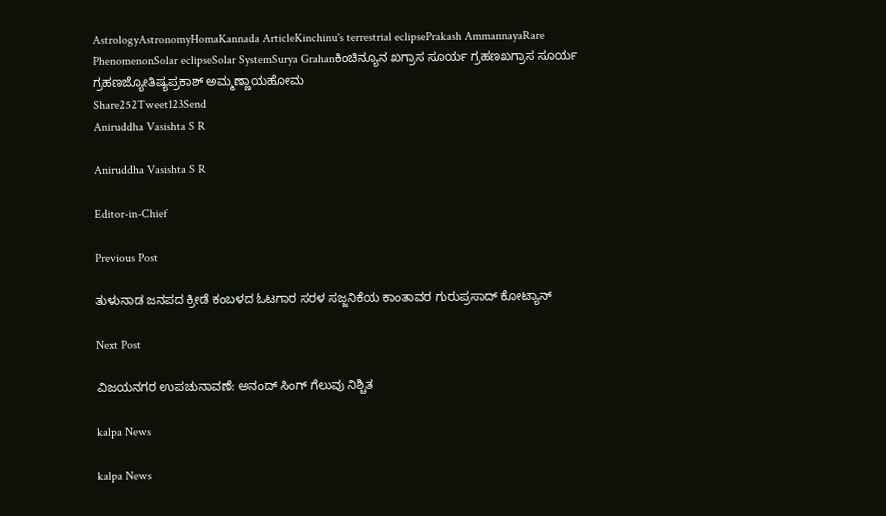AstrologyAstronomyHomaKannada ArticleKinchinu's terrestrial eclipsePrakash AmmannayaRare PhenomenonSolar eclipseSolar SystemSurya Grahanಕಿಂಚಿನ್ಯೂನ ಖಗ್ರಾಸ ಸೂರ್ಯ ಗ್ರಹಣಖಗ್ರಾಸ ಸೂರ್ಯ ಗ್ರಹಣಜ್ಯೋತಿಷ್ಯಪ್ರಕಾಶ್ ಅಮ್ಮಣ್ಣಾಯಹೋಮ
Share252Tweet123Send
Aniruddha Vasishta S R

Aniruddha Vasishta S R

Editor-in-Chief

Previous Post

ತುಳುನಾಡ ಜನಪದ ಕ್ರೀಡೆ ಕಂಬಳದ ಓಟಗಾರ ಸರಳ ಸಜ್ಜನಿಕೆಯ ಕಾಂತಾವರ ಗುರುಪ್ರಸಾದ್ ಕೋಟ್ಯಾನ್

Next Post

ವಿಜಯನಗರ ಉಪಚುನಾವಣೆ: ಅನಂದ್ ಸಿಂಗ್ ಗೆಲುವು ನಿಶ್ಚಿತ

kalpa News

kalpa News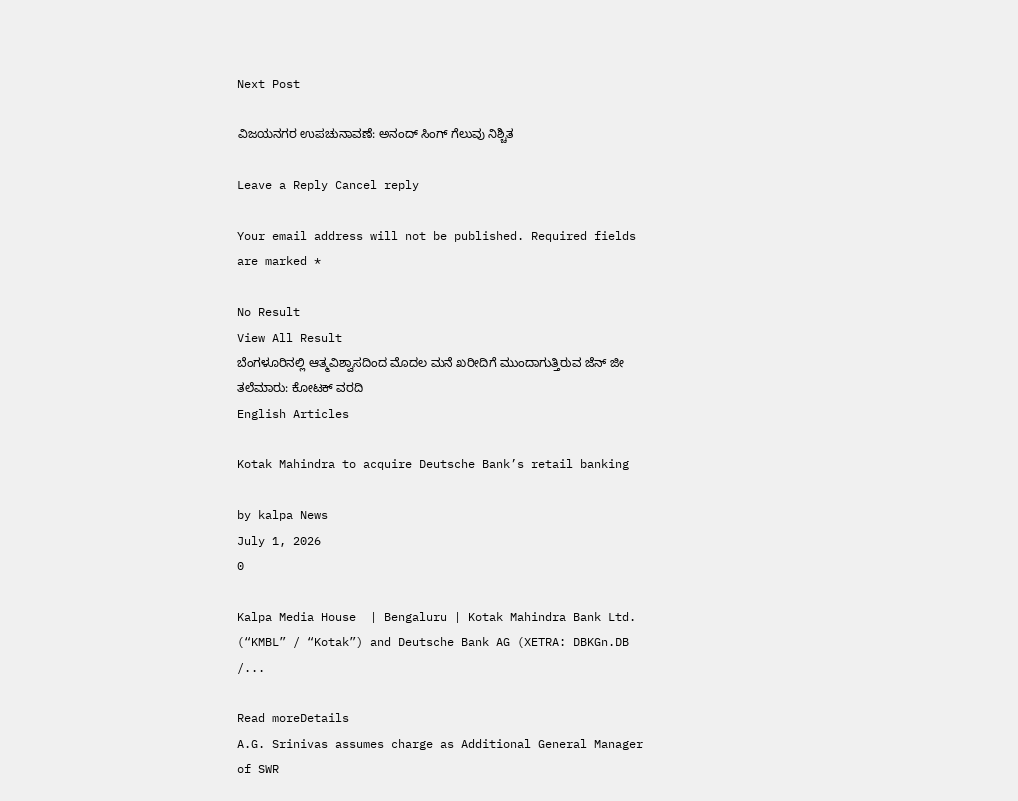Next Post

ವಿಜಯನಗರ ಉಪಚುನಾವಣೆ: ಅನಂದ್ ಸಿಂಗ್ ಗೆಲುವು ನಿಶ್ಚಿತ

Leave a Reply Cancel reply

Your email address will not be published. Required fields are marked *

No Result
View All Result
ಬೆಂಗಳೂರಿನಲ್ಲಿ ಆತ್ಮವಿಶ್ವಾಸದಿಂದ ಮೊದಲ ಮನೆ ಖರೀದಿಗೆ ಮುಂದಾಗುತ್ತಿರುವ ಜೆನ್ ಜೀ ತಲೆಮಾರು: ಕೋಟಕ್ ವರದಿ
English Articles

Kotak Mahindra to acquire Deutsche Bank’s retail banking

by kalpa News
July 1, 2026
0

Kalpa Media House  | Bengaluru | Kotak Mahindra Bank Ltd. (“KMBL” / “Kotak”) and Deutsche Bank AG (XETRA: DBKGn.DB /...

Read moreDetails
A.G. Srinivas assumes charge as Additional General Manager of SWR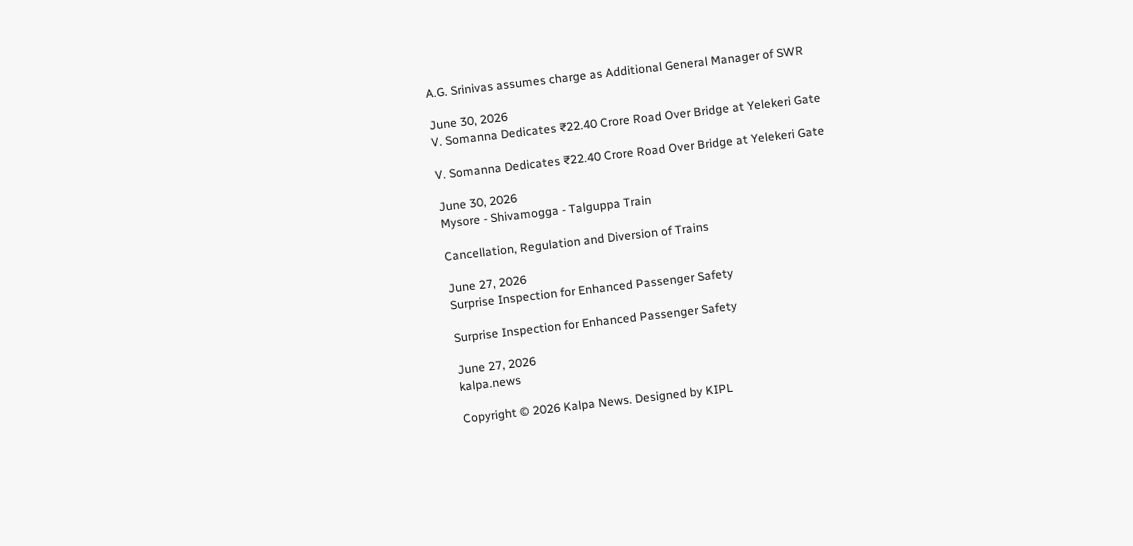A.G. Srinivas assumes charge as Additional General Manager of SWR

June 30, 2026
V. Somanna Dedicates ₹22.40 Crore Road Over Bridge at Yelekeri Gate

V. Somanna Dedicates ₹22.40 Crore Road Over Bridge at Yelekeri Gate

June 30, 2026
Mysore - Shivamogga - Talguppa Train

Cancellation, Regulation and Diversion of Trains

June 27, 2026
Surprise Inspection for Enhanced Passenger Safety

Surprise Inspection for Enhanced Passenger Safety

June 27, 2026
kalpa.news

Copyright © 2026 Kalpa News. Designed by KIPL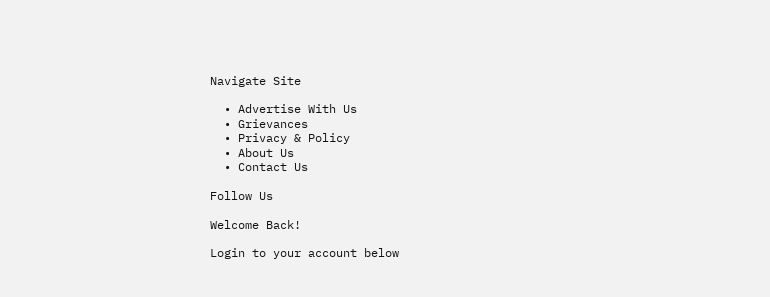Navigate Site

  • Advertise With Us
  • Grievances
  • Privacy & Policy
  • About Us
  • Contact Us

Follow Us

Welcome Back!

Login to your account below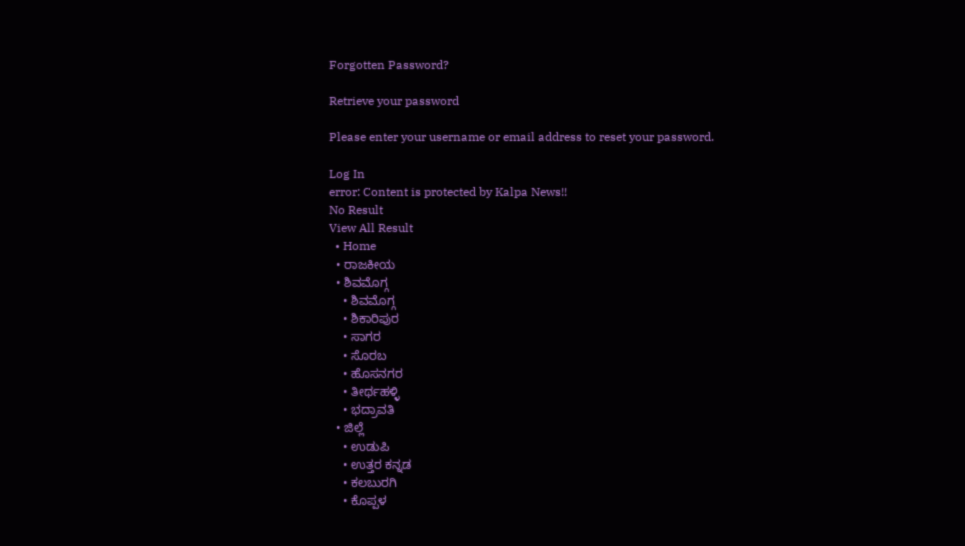Forgotten Password?

Retrieve your password

Please enter your username or email address to reset your password.

Log In
error: Content is protected by Kalpa News!!
No Result
View All Result
  • Home
  • ರಾಜಕೀಯ
  • ಶಿವಮೊಗ್ಗ
    • ಶಿವಮೊಗ್ಗ
    • ಶಿಕಾರಿಪುರ
    • ಸಾಗರ
    • ಸೊರಬ
    • ಹೊಸನಗರ
    • ತೀರ್ಥಹಳ್ಳಿ
    • ಭದ್ರಾವತಿ
  • ಜಿಲ್ಲೆ
    • ಉಡುಪಿ
    • ಉತ್ತರ ಕನ್ನಡ
    • ಕಲಬುರಗಿ
    • ಕೊಪ್ಪಳ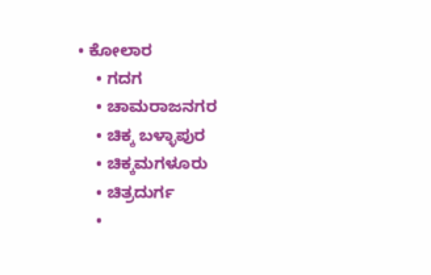• ಕೋಲಾರ
    • ಗದಗ
    • ಚಾಮರಾಜನಗರ
    • ಚಿಕ್ಕ ಬಳ್ಳಾಪುರ
    • ಚಿಕ್ಕಮಗಳೂರು
    • ಚಿತ್ರದುರ್ಗ
    •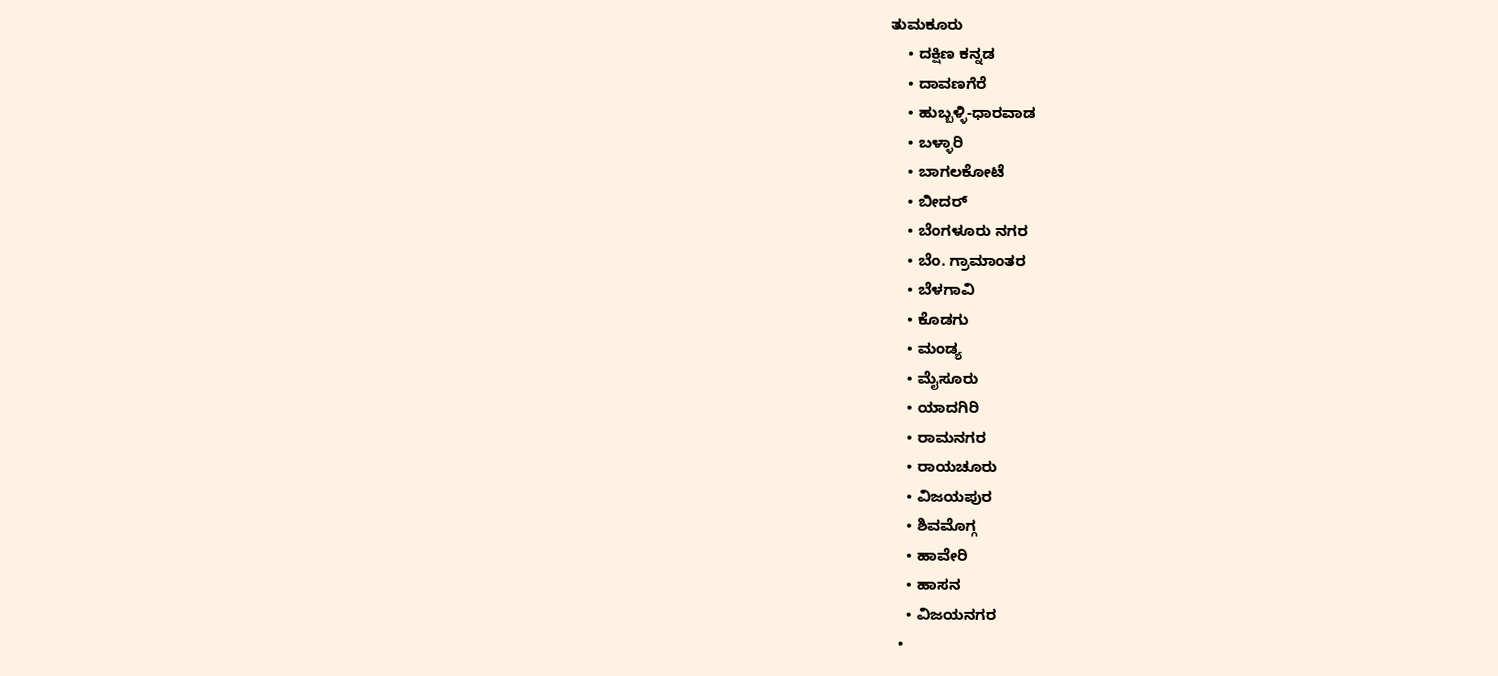ತುಮಕೂರು
    • ದಕ್ಷಿಣ ಕನ್ನಡ
    • ದಾವಣಗೆರೆ
    • ಹುಬ್ಬಳ್ಳಿ-ಧಾರವಾಡ
    • ಬಳ್ಳಾರಿ
    • ಬಾಗಲಕೋಟೆ
    • ಬೀದರ್
    • ಬೆಂಗಳೂರು ನಗರ
    • ಬೆಂ. ಗ್ರಾಮಾಂತರ
    • ಬೆಳಗಾವಿ
    • ಕೊಡಗು
    • ಮಂಡ್ಯ
    • ಮೈಸೂರು
    • ಯಾದಗಿರಿ
    • ರಾಮನಗರ
    • ರಾಯಚೂರು
    • ವಿಜಯಪುರ
    • ಶಿವಮೊಗ್ಗ
    • ಹಾವೇರಿ
    • ಹಾಸನ
    • ವಿಜಯನಗರ
  •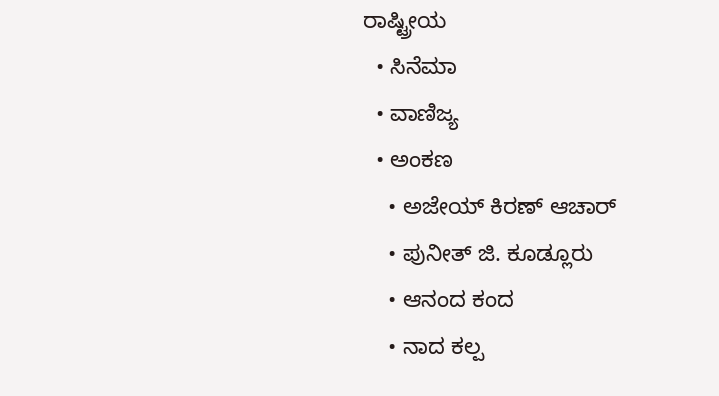ರಾಷ್ಟ್ರೀಯ
  • ಸಿನೆಮಾ
  • ವಾಣಿಜ್ಯ
  • ಅಂಕಣ
    • ಅಜೇಯ್ ಕಿರಣ್ ಆಚಾರ್
    • ಪುನೀತ್ ಜಿ. ಕೂಡ್ಲೂರು
    • ಆನಂದ ಕಂದ
    • ನಾದ ಕಲ್ಪ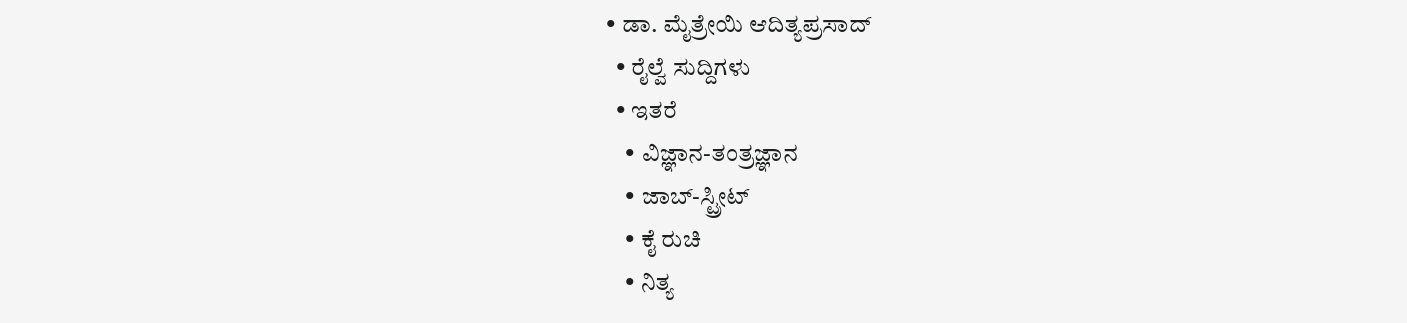• ಡಾ. ಮೈತ್ರೇಯಿ ಆದಿತ್ಯಪ್ರಸಾದ್
  • ರೈಲ್ವೆ ಸುದ್ದಿಗಳು
  • ಇತರೆ
    • ವಿಜ್ಞಾನ-ತಂತ್ರಜ್ಞಾನ
    • ಜಾಬ್-ಸ್ಟ್ರೀಟ್
    • ಕೈ ರುಚಿ
    • ನಿತ್ಯ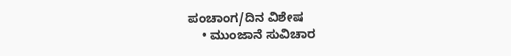ಪಂಚಾಂಗ/ದಿನ ವಿಶೇಷ
    • ಮುಂಜಾನೆ ಸುವಿಚಾರ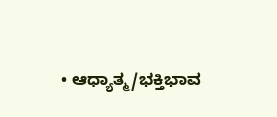• ಆಧ್ಯಾತ್ಮ/ಭಕ್ತಿಭಾವ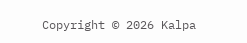Copyright © 2026 Kalpa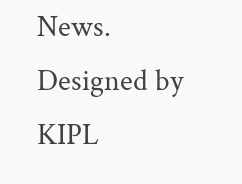News. Designed by KIPL